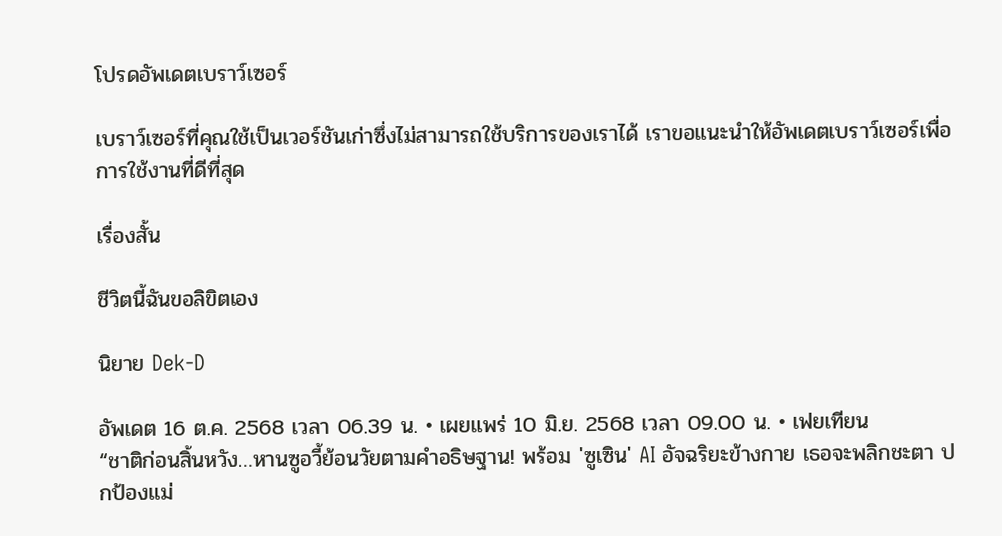โปรดอัพเดตเบราว์เซอร์

เบราว์เซอร์ที่คุณใช้เป็นเวอร์ชันเก่าซึ่งไม่สามารถใช้บริการของเราได้ เราขอแนะนำให้อัพเดตเบราว์เซอร์เพื่อการใช้งานที่ดีที่สุด

เรื่องสั้น

ชีวิตนี้ฉันขอลิขิตเอง

นิยาย Dek-D

อัพเดต 16 ต.ค. 2568 เวลา 06.39 น. • เผยแพร่ 10 มิ.ย. 2568 เวลา 09.00 น. • เฟยเทียน
“ชาติก่อนสิ้นหวัง…หานซูอวี้ย้อนวัยตามคำอธิษฐาน! พร้อม 'ซูเซิน' AI อัจฉริยะข้างกาย เธอจะพลิกชะตา ปกป้องแม่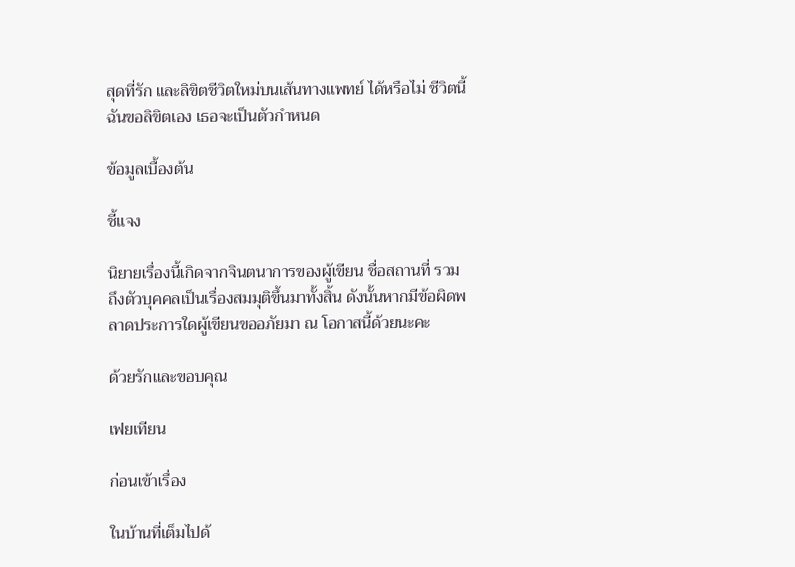สุดที่รัก และลิขิตชีวิตใหม่บนเส้นทางแพทย์ ได้หรือไม่ ชีวิตนี้ฉันขอลิขิตเอง เธอจะเป็นตัวกำหนด

ข้อมูลเบื้องต้น

ชี้แจง

นิยายเรื่องนี้เกิดจากจินตนาการของผู้เขียน ชื่อสถานที่ รวมถึงตัวบุคคลเป็นเรื่องสมมุติขึ้นมาทั้งสิ้น ดังนั้นหากมีข้อผิดพลาดประการใดผู้เขียนขออภัยมา ณ โอกาสนี้ด้วยนะคะ

ด้วยรักและขอบคุณ

เฟยเทียน

ก่อนเข้าเรื่อง

ในบ้านที่เต็มไปด้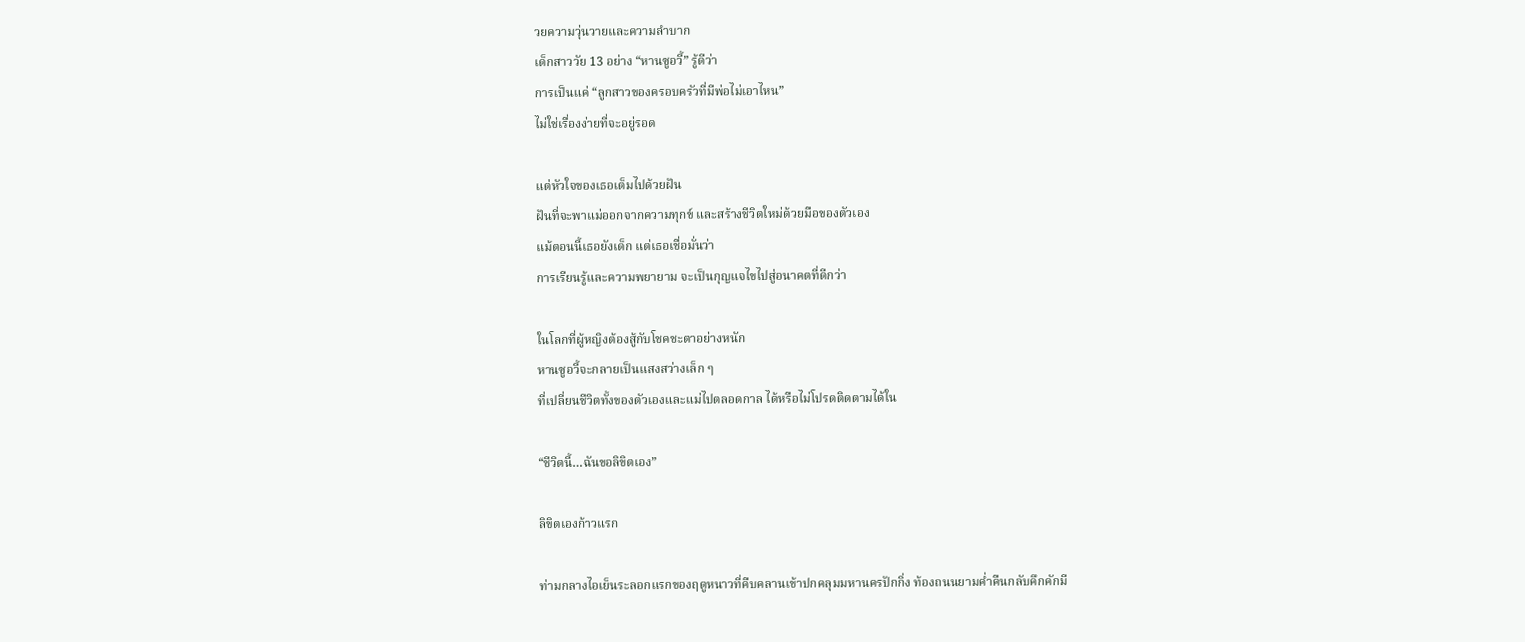วยความวุ่นวายและความลำบาก
เด็กสาววัย 13 อย่าง “หานซูอวี้” รู้ดีว่า
การเป็นแค่ “ลูกสาวของครอบครัวที่มีพ่อไม่เอาไหน”
ไม่ใช่เรื่องง่ายที่จะอยู่รอด

แต่หัวใจของเธอเต็มไปด้วยฝัน
ฝันที่จะพาแม่ออกจากความทุกข์ และสร้างชีวิตใหม่ด้วยมือของตัวเอง
แม้ตอนนี้เธอยังเด็ก แต่เธอเชื่อมั่นว่า
การเรียนรู้และความพยายาม จะเป็นกุญแจไขไปสู่อนาคตที่ดีกว่า

ในโลกที่ผู้หญิงต้องสู้กับโชคชะตาอย่างหนัก
หานซูอวี้จะกลายเป็นแสงสว่างเล็ก ๆ
ที่เปลี่ยนชีวิตทั้งของตัวเองและแม่ไปตลอดกาล ได้หรือไม่โปรดติดตามได้ใน

“ชีวิตนี้…ฉันขอลิขิตเอง”

ลิขิตเองก้าวแรก

ท่ามกลางไอเย็นระลอกแรกของฤดูหนาวที่คืบคลานเข้าปกคลุมมหานครปักกิ่ง ท้องถนนยามค่ำคืนกลับคึกคักมี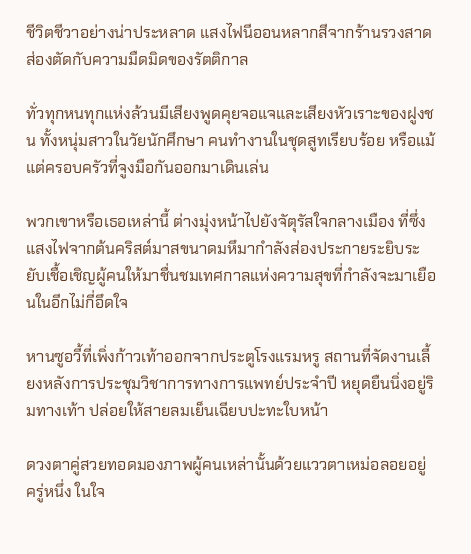ชีวิตชีวาอย่างน่าประหลาด แสงไฟนีออนหลากสีจากร้านรวงสาดส่องตัดกับความมืดมิดของรัตติกาล

ทั่วทุกหนทุกแห่งล้วนมีเสียงพูดคุยจอแจและเสียงหัวเราะของฝูงชน ทั้งหนุ่มสาวในวัยนักศึกษา คนทำงานในชุดสูทเรียบร้อย หรือแม้แต่ครอบครัวที่จูงมือกันออกมาเดินเล่น

พวกเขาหรือเธอเหล่านี้ ต่างมุ่งหน้าไปยังจัตุรัสใจกลางเมือง ที่ซึ่งแสงไฟจากต้นคริสต์มาสขนาดมหึมากำลังส่องประกายระยิบระยับเชื้อเชิญผู้คนให้มาชื่นชมเทศกาลแห่งความสุขที่กำลังจะมาเยือนในอีกไม่กี่อึดใจ

หานซูอวี้ที่เพิ่งก้าวเท้าออกจากประตูโรงแรมหรู สถานที่จัดงานเลี้ยงหลังการประชุมวิชาการทางการแพทย์ประจำปี หยุดยืนนิ่งอยู่ริมทางเท้า ปล่อยให้สายลมเย็นเฉียบปะทะใบหน้า

ดวงตาคู่สวยทอดมองภาพผู้คนเหล่านั้นด้วยแววตาเหม่อลอยอยู่ครู่หนึ่ง ในใจ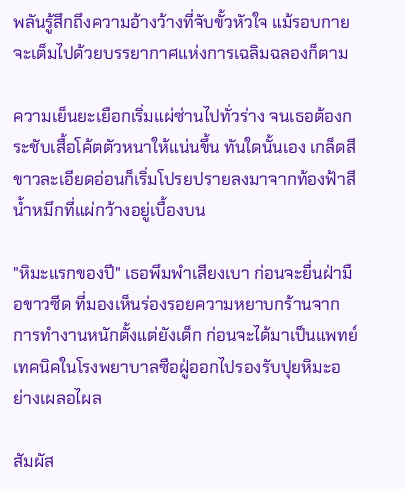พลันรู้สึกถึงความอ้างว้างที่จับขั้วหัวใจ แม้รอบกายจะเต็มไปด้วยบรรยากาศแห่งการเฉลิมฉลองก็ตาม

ความเย็นยะเยือกเริ่มแผ่ซ่านไปทั่วร่าง จนเธอต้องกระชับเสื้อโค้ตตัวหนาให้แน่นขึ้น ทันใดนั้นเอง เกล็ดสีขาวละเอียดอ่อนก็เริ่มโปรยปรายลงมาจากท้องฟ้าสีน้ำหมึกที่แผ่กว้างอยู่เบื้องบน

"หิมะแรกของปี" เธอพึมพำเสียงเบา ก่อนจะยื่นฝ่ามือขาวซีด ที่มองเห็นร่องรอยความหยาบกร้านจากการทำงานหนักตั้งแต่ยังเด็ก ก่อนจะได้มาเป็นแพทย์เทคนิคในโรงพยาบาลซือฝู่ออกไปรองรับปุยหิมะอย่างเผลอไผล

สัมผัส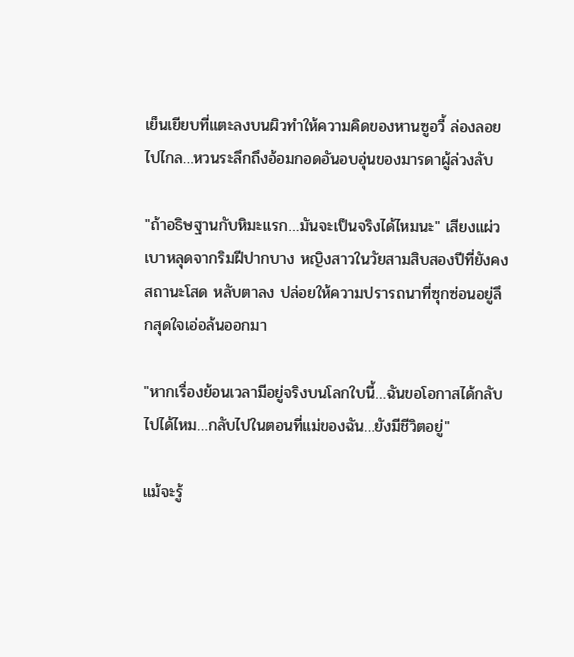เย็นเยียบที่แตะลงบนผิวทำให้ความคิดของหานซูอวี้ ล่องลอยไปไกล…หวนระลึกถึงอ้อมกอดอันอบอุ่นของมารดาผู้ล่วงลับ

"ถ้าอธิษฐานกับหิมะแรก…มันจะเป็นจริงได้ไหมนะ" เสียงแผ่วเบาหลุดจากริมฝีปากบาง หญิงสาวในวัยสามสิบสองปีที่ยังคงสถานะโสด หลับตาลง ปล่อยให้ความปรารถนาที่ซุกซ่อนอยู่ลึกสุดใจเอ่อล้นออกมา

"หากเรื่องย้อนเวลามีอยู่จริงบนโลกใบนี้…ฉันขอโอกาสได้กลับไปได้ไหม…กลับไปในตอนที่แม่ของฉัน…ยังมีชีวิตอยู่"

แม้จะรู้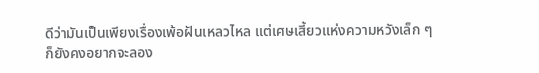ดีว่ามันเป็นเพียงเรื่องเพ้อฝันเหลวไหล แต่เศษเสี้ยวแห่งความหวังเล็ก ๆ ก็ยังคงอยากจะลอง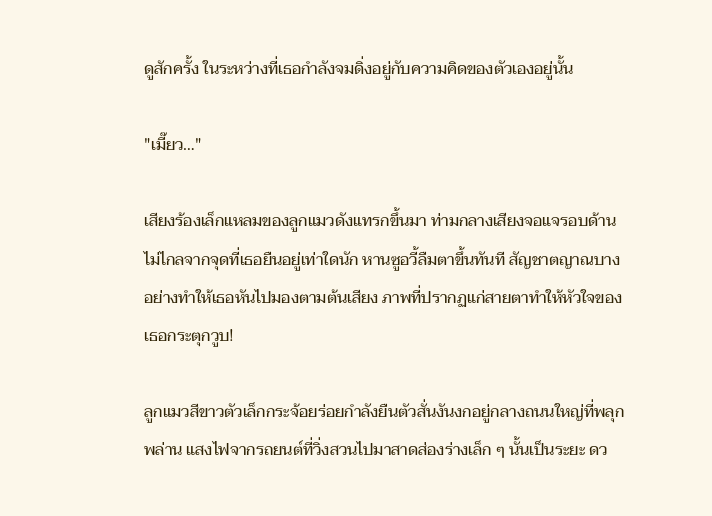ดูสักครั้ง ในระหว่างที่เธอกำลังจมดิ่งอยู่กับความคิดของตัวเองอยู่นั้น

"เมี๊ยว…"

เสียงร้องเล็กแหลมของลูกแมวดังแทรกขึ้นมา ท่ามกลางเสียงจอแจรอบด้าน ไม่ไกลจากจุดที่เธอยืนอยู่เท่าใดนัก หานซูอวี้ลืมตาขึ้นทันที สัญชาตญาณบางอย่างทำให้เธอหันไปมองตามต้นเสียง ภาพที่ปรากฏแก่สายตาทำให้หัวใจของเธอกระตุกวูบ!

ลูกแมวสีขาวตัวเล็กกระจ้อยร่อยกำลังยืนตัวสั่นงันงกอยู่กลางถนนใหญ่ที่พลุกพล่าน แสงไฟจากรถยนต์ที่วิ่งสวนไปมาสาดส่องร่างเล็ก ๆ นั้นเป็นระยะ ดว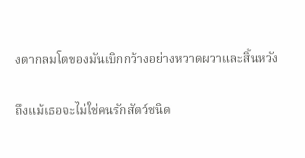งตากลมโตของมันเบิกกว้างอย่างหวาดผวาและสิ้นหวัง

ถึงแม้เธอจะไม่ใช่คนรักสัตว์ชนิด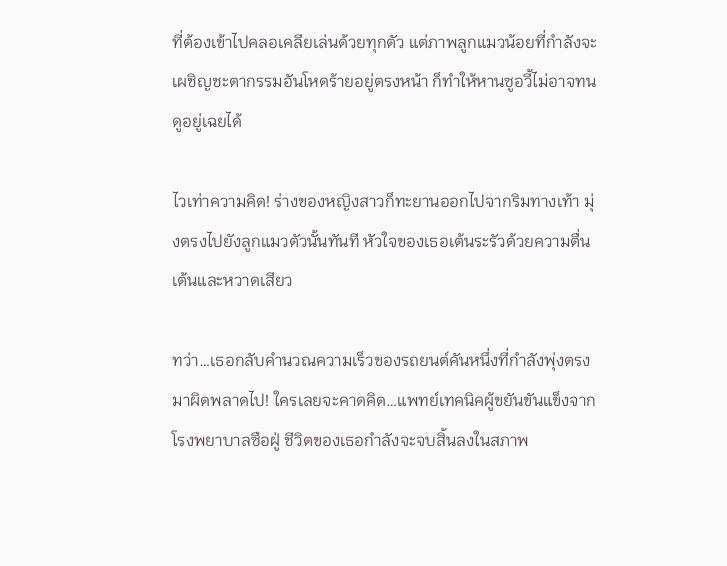ที่ต้องเข้าไปคลอเคลียเล่นด้วยทุกตัว แต่ภาพลูกแมวน้อยที่กำลังจะเผชิญชะตากรรมอันโหดร้ายอยู่ตรงหน้า ก็ทำให้หานซูอวี้ไม่อาจทนดูอยู่เฉยได้

ไวเท่าความคิด! ร่างของหญิงสาวก็ทะยานออกไปจากริมทางเท้า มุ่งตรงไปยังลูกแมวตัวนั้นทันที หัวใจของเธอเต้นระรัวด้วยความตื่นเต้นและหวาดเสียว

ทว่า…เธอกลับคำนวณความเร็วของรถยนต์คันหนึ่งที่กำลังพุ่งตรงมาผิดพลาดไป! ใครเลยจะคาดคิด…แพทย์เทคนิคผู้ขยันขันแข็งจากโรงพยาบาลซือฝู่ ชีวิตของเธอกำลังจะจบสิ้นลงในสภาพ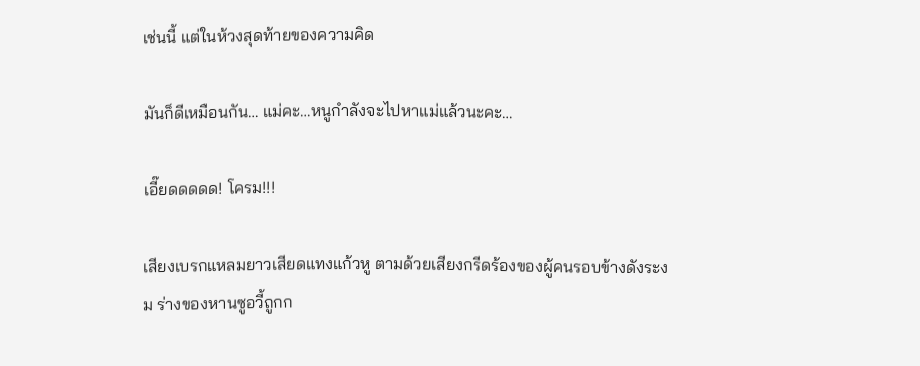เช่นนี้ แต่ในห้วงสุดท้ายของความคิด

มันก็ดีเหมือนกัน… แม่คะ…หนูกำลังจะไปหาแม่แล้วนะคะ…

เอี๊ยดดดดด! โครม!!!

เสียงเบรกแหลมยาวเสียดแทงแก้วหู ตามด้วยเสียงกรีดร้องของผู้คนรอบข้างดังระงม ร่างของหานซูอวี้ถูกก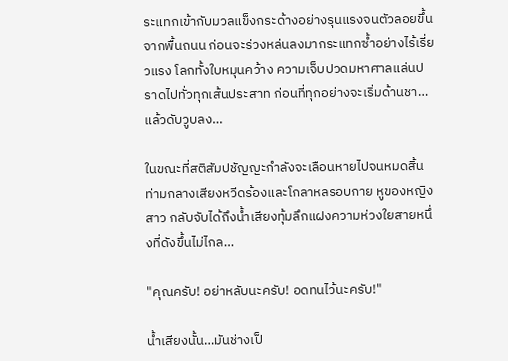ระแทกเข้ากับมวลแข็งกระด้างอย่างรุนแรงจนตัวลอยขึ้นจากพื้นถนน ก่อนจะร่วงหล่นลงมากระแทกซ้ำอย่างไร้เรี่ยวแรง โลกทั้งใบหมุนคว้าง ความเจ็บปวดมหาศาลแล่นปราดไปทั่วทุกเส้นประสาท ก่อนที่ทุกอย่างจะเริ่มด้านชา…แล้วดับวูบลง…

ในขณะที่สติสัมปชัญญะกำลังจะเลือนหายไปจนหมดสิ้น ท่ามกลางเสียงหวีดร้องและโกลาหลรอบกาย หูของหญิงสาว กลับจับได้ถึงน้ำเสียงทุ้มลึกแฝงความห่วงใยสายหนึ่งที่ดังขึ้นไม่ไกล…

"คุณครับ! อย่าหลับนะครับ! อดทนไว้นะครับ!"

น้ำเสียงนั้น…มันช่างเป็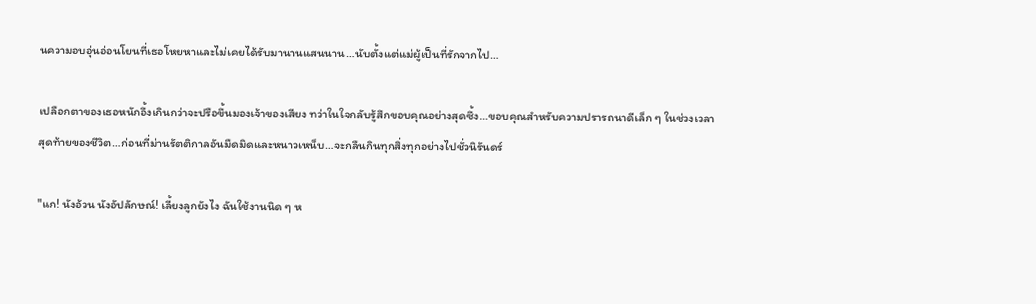นความอบอุ่นอ่อนโยนที่เธอโหยหาและไม่เคยได้รับมานานแสนนาน…นับตั้งแต่แม่ผู้เป็นที่รักจากไป…

เปลือกตาของเธอหนักอึ้งเกินกว่าจะปรือขึ้นมองเจ้าของเสียง ทว่าในใจกลับรู้สึกขอบคุณอย่างสุดซึ้ง…ขอบคุณสำหรับความปรารถนาดีเล็ก ๆ ในช่วงเวลาสุดท้ายของชีวิต…ก่อนที่ม่านรัตติกาลอันมืดมิดและหนาวเหน็บ…จะกลืนกินทุกสิ่งทุกอย่างไปชั่วนิรันดร์

"แก! นังอ้วน นังอัปลักษณ์! เลี้ยงลูกยังไง ฉันใช้งานนิด ๆ ห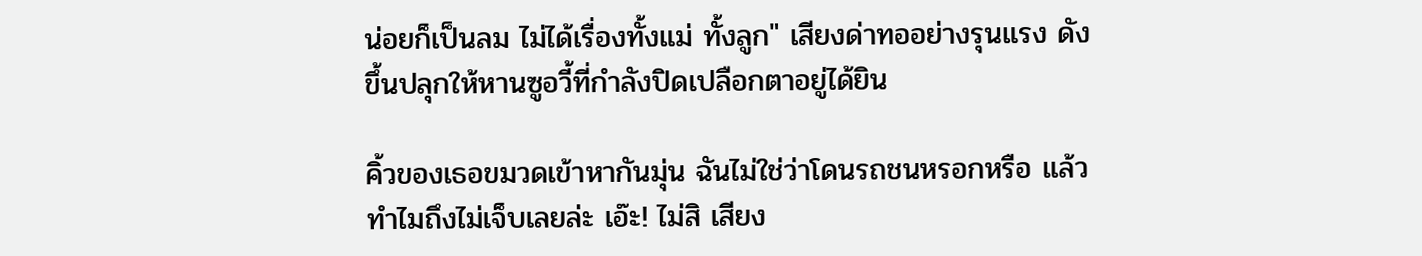น่อยก็เป็นลม ไม่ได้เรื่องทั้งแม่ ทั้งลูก" เสียงด่าทออย่างรุนแรง ดังขึ้นปลุกให้หานซูอวี้ที่กำลังปิดเปลือกตาอยู่ได้ยิน

คิ้วของเธอขมวดเข้าหากันมุ่น ฉันไม่ใช่ว่าโดนรถชนหรอกหรือ แล้วทำไมถึงไม่เจ็บเลยล่ะ เอ๊ะ! ไม่สิ เสียง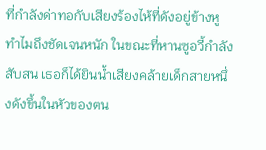ที่กำลังด่าทอกับเสียงร้องไห้ที่ดังอยู่ข้างหูทำไมถึงชัดเจนหนัก ในขณะที่หานซูอวี้กำลังสับสน เธอก็ได้ยินน้ำเสียงคล้ายเด็กสายหนึ่งดังขึ้นในหัวของตน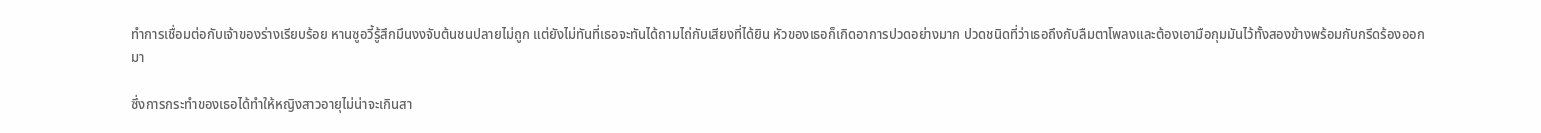ทำการเชื่อมต่อกับเจ้าของร่างเรียบร้อย หานซูอวี้รู้สึกมึนงงจับต้นชนปลายไม่ถูก แต่ยังไม่ทันที่เธอจะทันได้ถามไถ่กับเสียงที่ได้ยิน หัวของเธอก็เกิดอาการปวดอย่างมาก ปวดชนิดที่ว่าเธอถึงกับลืมตาโพลงและต้องเอามือกุมมันไว้ทั้งสองข้างพร้อมกับกรีดร้องออกมา

ซึ่งการกระทำของเธอได้ทำให้หญิงสาวอายุไม่น่าจะเกินสา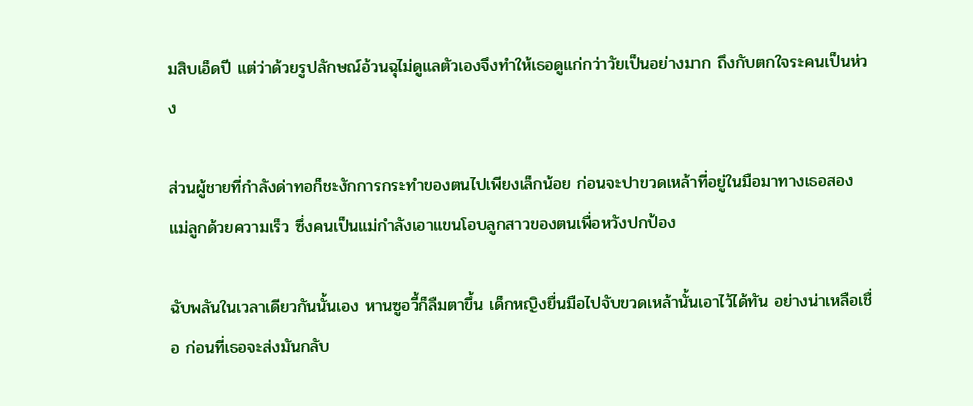มสิบเอ็ดปี แต่ว่าด้วยรูปลักษณ์อ้วนฉุไม่ดูแลตัวเองจึงทำให้เธอดูแก่กว่าวัยเป็นอย่างมาก ถึงกับตกใจระคนเป็นห่วง

ส่วนผู้ชายที่กำลังด่าทอก็ชะงักการกระทำของตนไปเพียงเล็กน้อย ก่อนจะปาขวดเหล้าที่อยู่ในมือมาทางเธอสองแม่ลูกด้วยความเร็ว ซึ่งคนเป็นแม่กำลังเอาแขนโอบลูกสาวของตนเพื่อหวังปกป้อง

ฉับพลันในเวลาเดียวกันนั้นเอง หานซูอวี้ก็ลืมตาขึ้น เด็กหญิงยื่นมือไปจับขวดเหล้านั้นเอาไว้ได้ทัน อย่างน่าเหลือเชื่อ ก่อนที่เธอจะส่งมันกลับ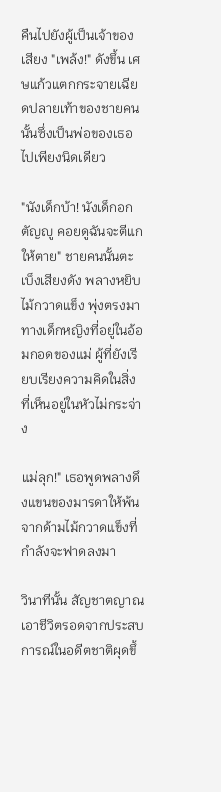คืนไปยังผู้เป็นเจ้าของ เสียง "เพล้ง!" ดังขึ้น เศษแก้วแตกกระจายเฉียดปลายเท้าของชายคนนั้นซึ่งเป็นพ่อของเธอไปเพียงนิดเดียว

"นังเด็กบ้า! นังเด็กอกตัญญู คอยดูฉันจะตีแกให้ตาย" ชายคนนั้นตะเบ็งเสียงดัง พลางหยิบไม้กวาดแข็ง พุ่งตรงมาทางเด็กหญิงที่อยู่ในอ้อมกอดของแม่ ผู้ที่ยังเรียบเรียงความคิดในสิ่งที่เห็นอยู่ในหัวไม่กระจ่าง

แม่ลุก!" เธอพูดพลางดึงแขนของมารดาให้พ้นจากด้ามไม้กวาดแข็งที่กำลังจะฟาดลงมา

วินาทีนั้น สัญชาตญาณเอาชีวิตรอดจากประสบการณ์ในอดีตชาติผุดขึ้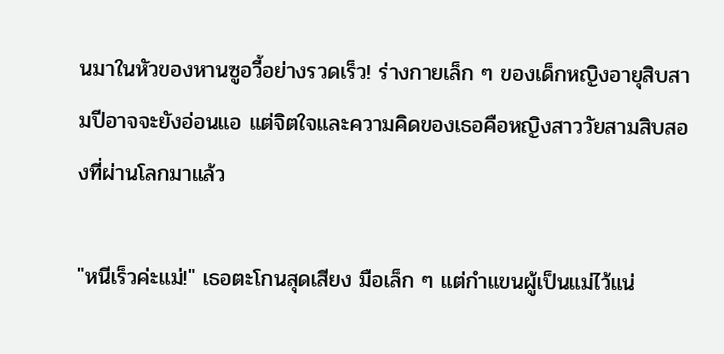นมาในหัวของหานซูอวี้อย่างรวดเร็ว! ร่างกายเล็ก ๆ ของเด็กหญิงอายุสิบสามปีอาจจะยังอ่อนแอ แต่จิตใจและความคิดของเธอคือหญิงสาววัยสามสิบสองที่ผ่านโลกมาแล้ว

"หนีเร็วค่ะแม่!" เธอตะโกนสุดเสียง มือเล็ก ๆ แต่กำแขนผู้เป็นแม่ไว้แน่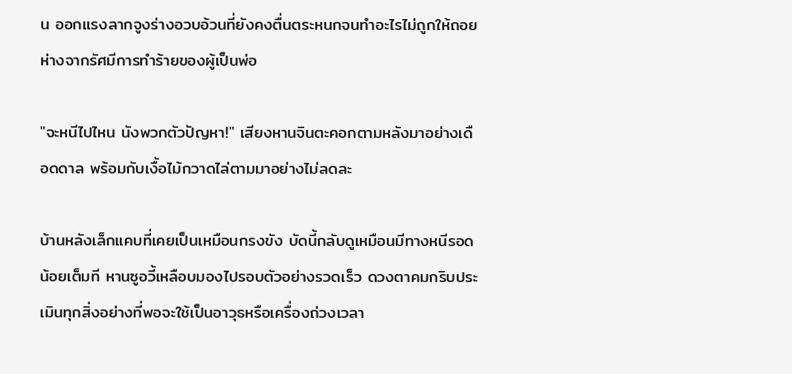น ออกแรงลากจูงร่างอวบอ้วนที่ยังคงตื่นตระหนกจนทำอะไรไม่ถูกให้ถอยห่างจากรัศมีการทำร้ายของผู้เป็นพ่อ

"จะหนีไปไหน นังพวกตัวปัญหา!" เสียงหานจินตะคอกตามหลังมาอย่างเดือดดาล พร้อมกับเงื้อไม้กวาดไล่ตามมาอย่างไม่ลดละ

บ้านหลังเล็กแคบที่เคยเป็นเหมือนกรงขัง บัดนี้กลับดูเหมือนมีทางหนีรอดน้อยเต็มที หานซูอวี้เหลือบมองไปรอบตัวอย่างรวดเร็ว ดวงตาคมกริบประเมินทุกสิ่งอย่างที่พอจะใช้เป็นอาวุธหรือเครื่องถ่วงเวลา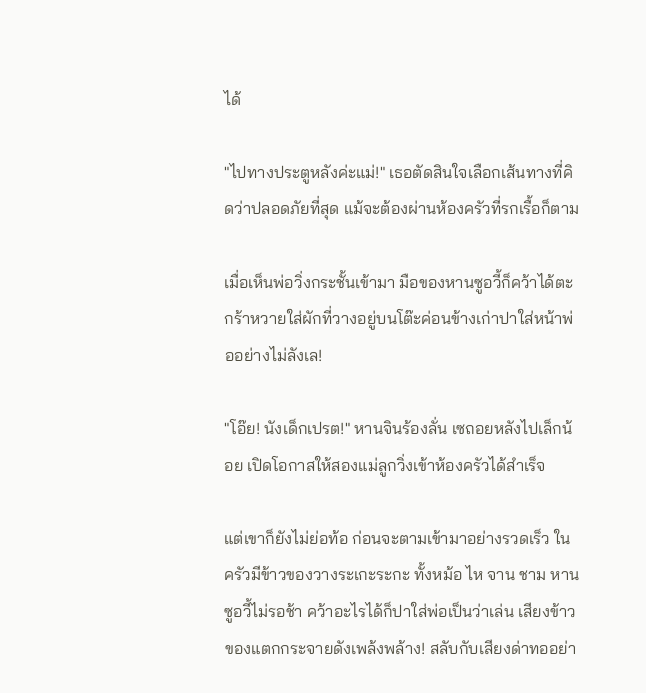ได้

"ไปทางประตูหลังค่ะแม่!" เธอตัดสินใจเลือกเส้นทางที่คิดว่าปลอดภัยที่สุด แม้จะต้องผ่านห้องครัวที่รกเรื้อก็ตาม

เมื่อเห็นพ่อวิ่งกระชั้นเข้ามา มือของหานซูอวี้ก็คว้าได้ตะกร้าหวายใส่ผักที่วางอยู่บนโต๊ะค่อนข้างเก่าปาใส่หน้าพ่ออย่างไม่ลังเล!

"โอ๊ย! นังเด็กเปรต!" หานจินร้องลั่น เซถอยหลังไปเล็กน้อย เปิดโอกาสให้สองแม่ลูกวิ่งเข้าห้องครัวได้สำเร็จ

แต่เขาก็ยังไม่ย่อท้อ ก่อนจะตามเข้ามาอย่างรวดเร็ว ในครัวมีข้าวของวางระเกะระกะ ทั้งหม้อ ไห จาน ชาม หานซูอวี้ไม่รอช้า คว้าอะไรได้ก็ปาใส่พ่อเป็นว่าเล่น เสียงข้าวของแตกกระจายดังเพล้งพล้าง! สลับกับเสียงด่าทออย่า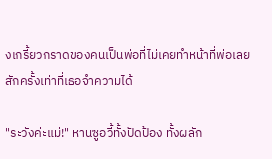งเกรี้ยวกราดของคนเป็นพ่อที่ไม่เคยทำหน้าที่พ่อเลยสักครั้งเท่าที่เธอจำความได้

"ระวังค่ะแม่!" หานซูอวี้ทั้งปัดป้อง ทั้งผลัก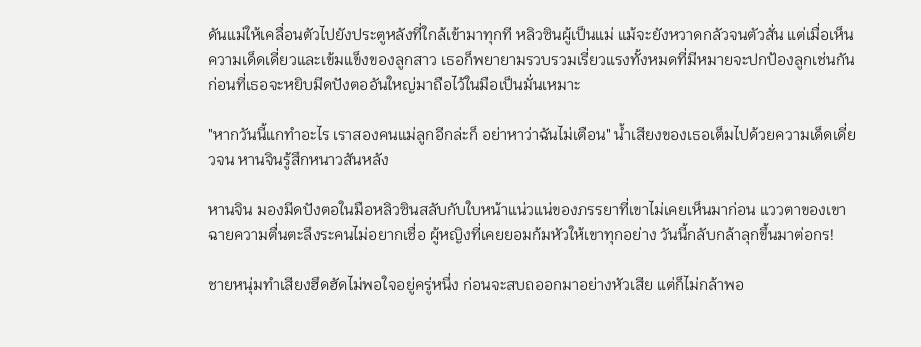ดันแม่ให้เคลื่อนตัวไปยังประตูหลังที่ใกล้เข้ามาทุกที หลิวซินผู้เป็นแม่ แม้จะยังหวาดกลัวจนตัวสั่น แต่เมื่อเห็นความเด็ดเดี่ยวและเข้มแข็งของลูกสาว เธอก็พยายามรวบรวมเรี่ยวแรงทั้งหมดที่มีหมายจะปกป้องลูกเช่นกัน ก่อนที่เธอจะหยิบมีดปังตออันใหญ่มาถือไว้ในมือเป็นมั่นเหมาะ

"หากวันนี้แกทำอะไร เราสองคนแม่ลูกอีกล่ะก็ อย่าหาว่าฉันไม่เตือน" น้ำเสียงของเธอเต็มไปด้วยความเด็ดเดี่ยวจน หานจินรู้สึกหนาวสันหลัง

หานจิน มองมีดปังตอในมือหลิวซินสลับกับใบหน้าแน่วแน่ของภรรยาที่เขาไม่เคยเห็นมาก่อน แววตาของเขาฉายความตื่นตะลึงระคนไม่อยากเชื่อ ผู้หญิงที่เคยยอมก้มหัวให้เขาทุกอย่าง วันนี้กลับกล้าลุกขึ้นมาต่อกร!

ชายหนุ่มทำเสียงฮึดฮัดไม่พอใจอยู่ครู่หนึ่ง ก่อนจะสบถออกมาอย่างหัวเสีย แต่ก็ไม่กล้าพอ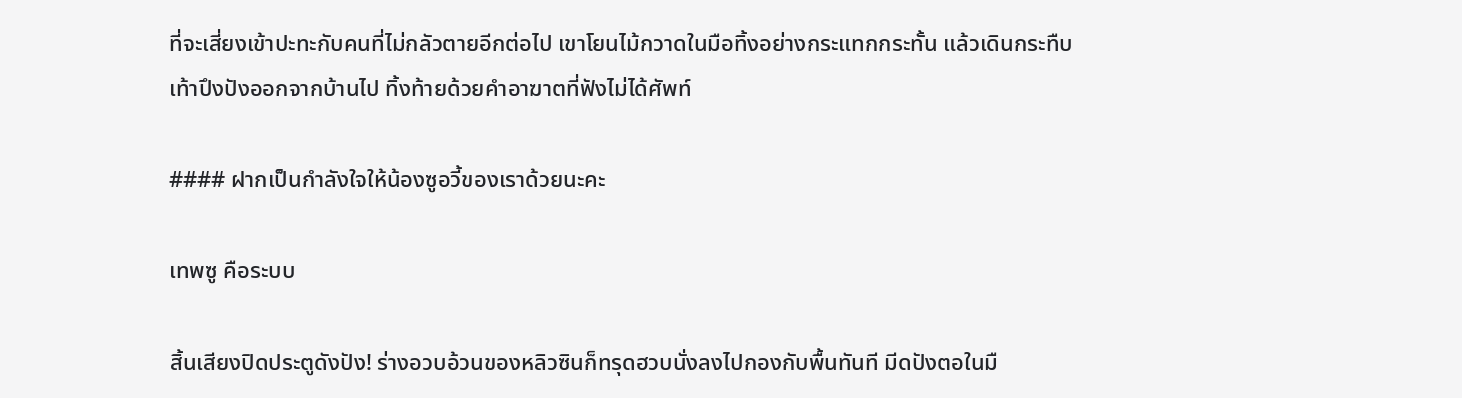ที่จะเสี่ยงเข้าปะทะกับคนที่ไม่กลัวตายอีกต่อไป เขาโยนไม้กวาดในมือทิ้งอย่างกระแทกกระทั้น แล้วเดินกระทืบเท้าปึงปังออกจากบ้านไป ทิ้งท้ายด้วยคำอาฆาตที่ฟังไม่ได้ศัพท์

#### ฝากเป็นกำลังใจให้น้องซูอวี้ของเราด้วยนะคะ

เทพซู คือระบบ

สิ้นเสียงปิดประตูดังปัง! ร่างอวบอ้วนของหลิวซินก็ทรุดฮวบนั่งลงไปกองกับพื้นทันที มีดปังตอในมื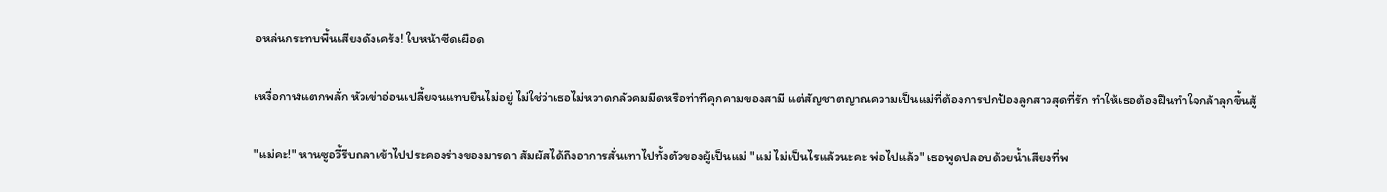อหล่นกระทบพื้นเสียงดังเคร้ง! ใบหน้าซีดเผือด

เหงื่อกาฬแตกพลั่ก หัวเข่าอ่อนเปลี้ยจนแทบยืนไม่อยู่ ไม่ใช่ว่าเธอไม่หวาดกลัวคมมีดหรือท่าทีคุกคามของสามี แต่สัญชาตญาณความเป็นแม่ที่ต้องการปกป้องลูกสาวสุดที่รัก ทำให้เธอต้องฝืนทำใจกล้าลุกขึ้นสู้

"แม่คะ!" หานซูอวี้รีบถลาเข้าไปประคองร่างของมารดา สัมผัสได้ถึงอาการสั่นเทาไปทั้งตัวของผู้เป็นแม่ "แม่ ไม่เป็นไรแล้วนะคะ พ่อไปแล้ว" เธอพูดปลอบด้วยน้ำเสียงที่พ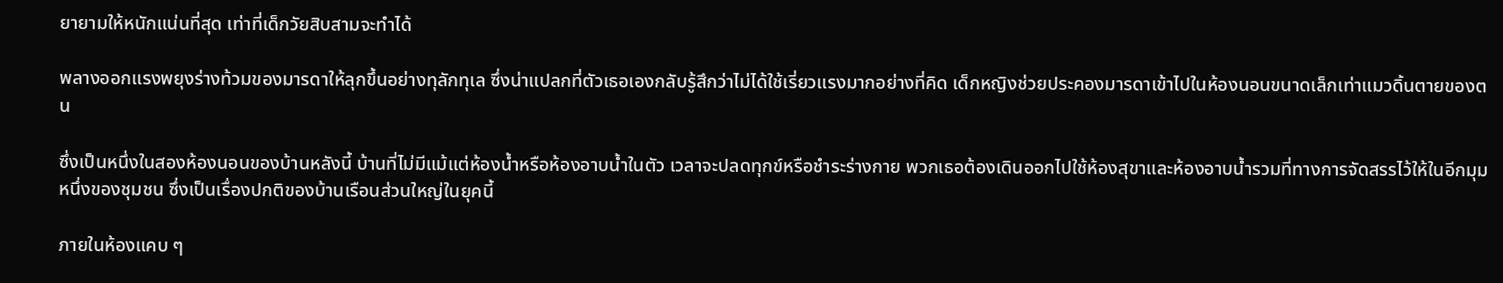ยายามให้หนักแน่นที่สุด เท่าที่เด็กวัยสิบสามจะทำได้

พลางออกแรงพยุงร่างท้วมของมารดาให้ลุกขึ้นอย่างทุลักทุเล ซึ่งน่าแปลกที่ตัวเธอเองกลับรู้สึกว่าไม่ได้ใช้เรี่ยวแรงมากอย่างที่คิด เด็กหญิงช่วยประคองมารดาเข้าไปในห้องนอนขนาดเล็กเท่าแมวดิ้นตายของตน

ซึ่งเป็นหนึ่งในสองห้องนอนของบ้านหลังนี้ บ้านที่ไม่มีแม้แต่ห้องน้ำหรือห้องอาบน้ำในตัว เวลาจะปลดทุกข์หรือชำระร่างกาย พวกเธอต้องเดินออกไปใช้ห้องสุขาและห้องอาบน้ำรวมที่ทางการจัดสรรไว้ให้ในอีกมุมหนึ่งของชุมชน ซึ่งเป็นเรื่องปกติของบ้านเรือนส่วนใหญ่ในยุคนี้

ภายในห้องแคบ ๆ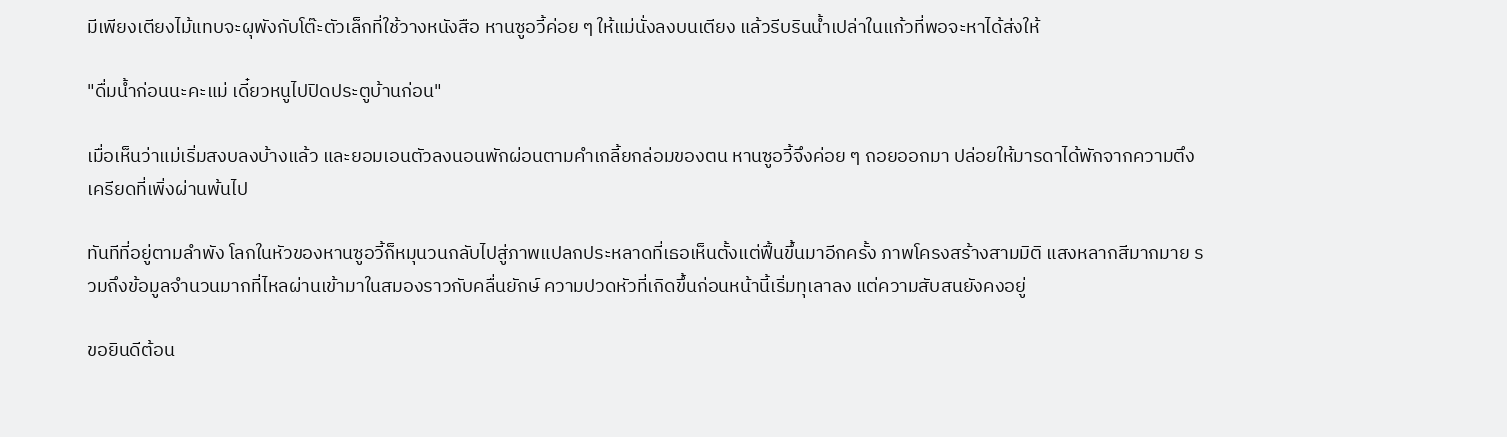มีเพียงเตียงไม้แทบจะผุพังกับโต๊ะตัวเล็กที่ใช้วางหนังสือ หานซูอวี้ค่อย ๆ ให้แม่นั่งลงบนเตียง แล้วรีบรินน้ำเปล่าในแก้วที่พอจะหาได้ส่งให้

"ดื่มน้ำก่อนนะคะแม่ เดี๋ยวหนูไปปิดประตูบ้านก่อน"

เมื่อเห็นว่าแม่เริ่มสงบลงบ้างแล้ว และยอมเอนตัวลงนอนพักผ่อนตามคำเกลี้ยกล่อมของตน หานซูอวี้จึงค่อย ๆ ถอยออกมา ปล่อยให้มารดาได้พักจากความตึงเครียดที่เพิ่งผ่านพ้นไป

ทันทีที่อยู่ตามลำพัง โลกในหัวของหานซูอวี้ก็หมุนวนกลับไปสู่ภาพแปลกประหลาดที่เธอเห็นตั้งแต่ฟื้นขึ้นมาอีกครั้ง ภาพโครงสร้างสามมิติ แสงหลากสีมากมาย รวมถึงข้อมูลจำนวนมากที่ไหลผ่านเข้ามาในสมองราวกับคลื่นยักษ์ ความปวดหัวที่เกิดขึ้นก่อนหน้านี้เริ่มทุเลาลง แต่ความสับสนยังคงอยู่

ขอยินดีต้อน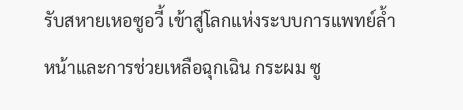รับสหายเหอซูอวี้ เข้าสู่โลกแห่งระบบการแพทย์ล้ำหน้าและการช่วยเหลือฉุกเฉิน กระผม ซู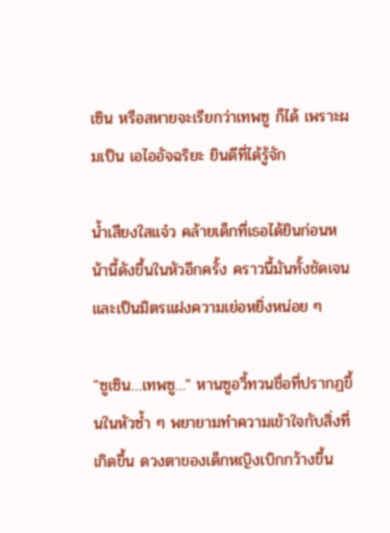เซิน หรือสหายจะเรียกว่าเทพซู ก็ได้ เพราะผมเป็น เอไออัจฉริยะ ยินดีที่ได้รู้จัก

น้ำเสียงใสแจ๋ว คล้ายเด็กที่เธอได้ยินก่อนหน้านี้ดังขึ้นในหัวอีกครั้ง คราวนี้มันทั้งชัดเจนและเป็นมิตรแฝงความเย่อหยิ่งหน่อย ๆ

"ซูเซิน…เทพซู…" หานซูอวี้ทวนชื่อที่ปรากฏขึ้นในหัวซ้ำ ๆ พยายามทำความเข้าใจกับสิ่งที่เกิดขึ้น ดวงตาของเด็กหญิงเบิกกว้างขึ้น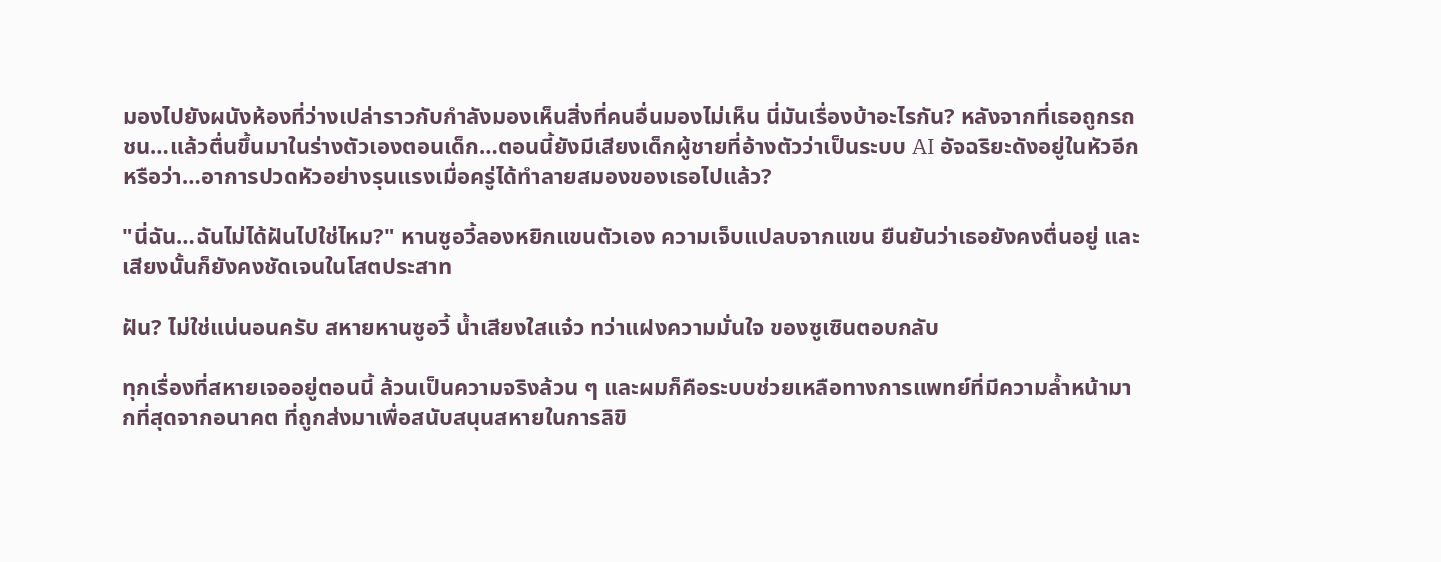มองไปยังผนังห้องที่ว่างเปล่าราวกับกำลังมองเห็นสิ่งที่คนอื่นมองไม่เห็น นี่มันเรื่องบ้าอะไรกัน? หลังจากที่เธอถูกรถชน…แล้วตื่นขึ้นมาในร่างตัวเองตอนเด็ก…ตอนนี้ยังมีเสียงเด็กผู้ชายที่อ้างตัวว่าเป็นระบบ AI อัจฉริยะดังอยู่ในหัวอีก หรือว่า…อาการปวดหัวอย่างรุนแรงเมื่อครู่ได้ทำลายสมองของเธอไปแล้ว?

"นี่ฉัน…ฉันไม่ได้ฝันไปใช่ไหม?" หานซูอวี้ลองหยิกแขนตัวเอง ความเจ็บแปลบจากแขน ยืนยันว่าเธอยังคงตื่นอยู่ และเสียงนั้นก็ยังคงชัดเจนในโสตประสาท

ฝัน? ไม่ใช่แน่นอนครับ สหายหานซูอวี้ น้ำเสียงใสแจ๋ว ทว่าแฝงความมั่นใจ ของซูเซินตอบกลับ

ทุกเรื่องที่สหายเจออยู่ตอนนี้ ล้วนเป็นความจริงล้วน ๆ และผมก็คือระบบช่วยเหลือทางการแพทย์ที่มีความล้ำหน้ามากที่สุดจากอนาคต ที่ถูกส่งมาเพื่อสนับสนุนสหายในการลิขิ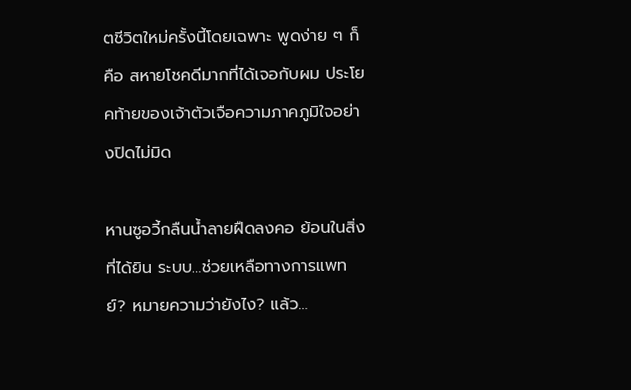ตชีวิตใหม่ครั้งนี้โดยเฉพาะ พูดง่าย ๆ ก็คือ สหายโชคดีมากที่ได้เจอกับผม ประโยคท้ายของเจ้าตัวเจือความภาคภูมิใจอย่างปิดไม่มิด

หานซูอวี้กลืนน้ำลายฝืดลงคอ ย้อนในสิ่งที่ได้ยิน ระบบ…ช่วยเหลือทางการแพทย์? หมายความว่ายังไง? แล้ว…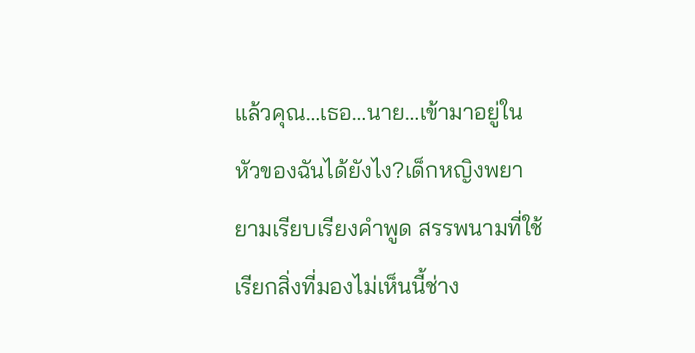แล้วคุณ…เธอ…นาย…เข้ามาอยู่ในหัวของฉันได้ยังไง?เด็กหญิงพยายามเรียบเรียงคำพูด สรรพนามที่ใช้เรียกสิ่งที่มองไม่เห็นนี้ช่าง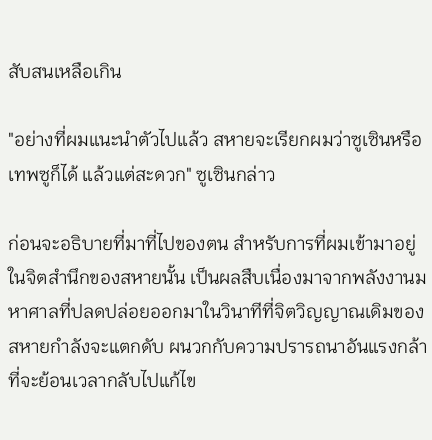สับสนเหลือเกิน

"อย่างที่ผมแนะนำตัวไปแล้ว สหายจะเรียกผมว่าซูเซินหรือเทพซูก็ได้ แล้วแต่สะดวก" ซูเซินกล่าว

ก่อนจะอธิบายที่มาที่ไปของตน สำหรับการที่ผมเข้ามาอยู่ในจิตสำนึกของสหายนั้น เป็นผลสืบเนื่องมาจากพลังงานมหาศาลที่ปลดปล่อยออกมาในวินาทีที่จิตวิญญาณเดิมของสหายกำลังจะแตกดับ ผนวกกับความปรารถนาอันแรงกล้าที่จะย้อนเวลากลับไปแก้ไข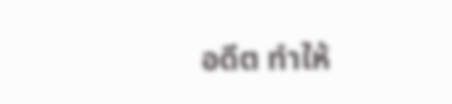อดีต ทำให้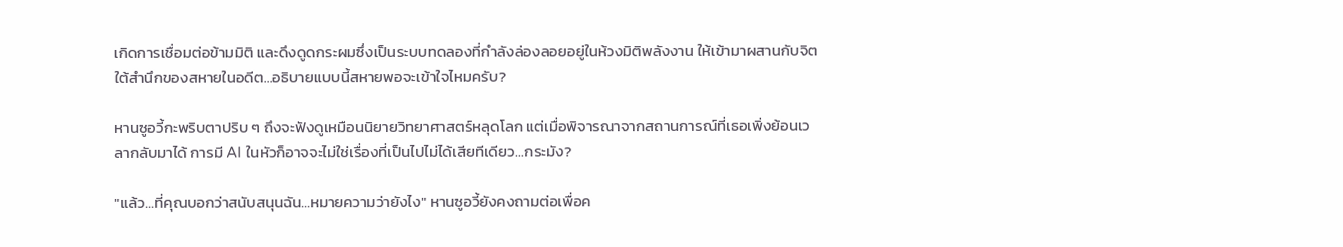เกิดการเชื่อมต่อข้ามมิติ และดึงดูดกระผมซึ่งเป็นระบบทดลองที่กำลังล่องลอยอยู่ในห้วงมิติพลังงาน ให้เข้ามาผสานกับจิตใต้สำนึกของสหายในอดีต…อธิบายแบบนี้สหายพอจะเข้าใจไหมครับ?

หานซูอวี้กะพริบตาปริบ ๆ ถึงจะฟังดูเหมือนนิยายวิทยาศาสตร์หลุดโลก แต่เมื่อพิจารณาจากสถานการณ์ที่เธอเพิ่งย้อนเวลากลับมาได้ การมี AI ในหัวก็อาจจะไม่ใช่เรื่องที่เป็นไปไม่ได้เสียทีเดียว…กระมัง?

"แล้ว…ที่คุณบอกว่าสนับสนุนฉัน…หมายความว่ายังไง" หานซูอวี้ยังคงถามต่อเพื่อค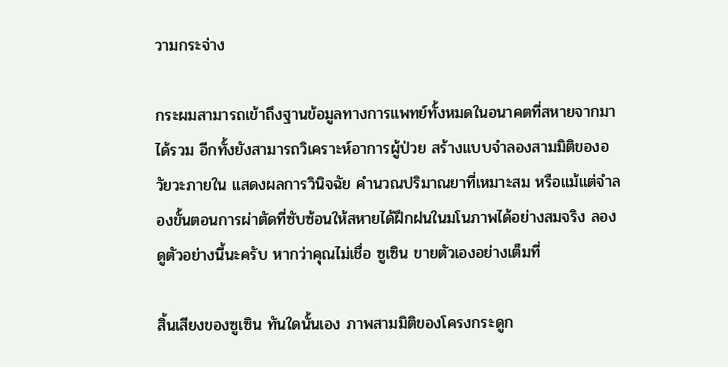วามกระจ่าง

กระผมสามารถเข้าถึงฐานข้อมูลทางการแพทย์ทั้งหมดในอนาคตที่สหายจากมาได้รวม อีกทั้งยังสามารถวิเคราะห์อาการผู้ป่วย สร้างแบบจำลองสามมิติของอวัยวะภายใน แสดงผลการวินิจฉัย คำนวณปริมาณยาที่เหมาะสม หรือแม้แต่จำลองขั้นตอนการผ่าตัดที่ซับซ้อนให้สหายได้ฝึกฝนในมโนภาพได้อย่างสมจริง ลองดูตัวอย่างนี้นะครับ หากว่าคุณไม่เชื่อ ซูเซิน ขายตัวเองอย่างเต็มที่

สิ้นเสียงของซูเซิน ทันใดนั้นเอง ภาพสามมิติของโครงกระดูก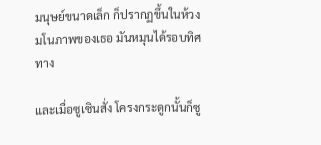มนุษย์ขนาดเล็ก ก็ปรากฏขึ้นในห้วงมโนภาพของเธอ มันหมุนได้รอบทิศทาง

และเมื่อซูเซินสั่ง โครงกระดูกนั้นก็ซู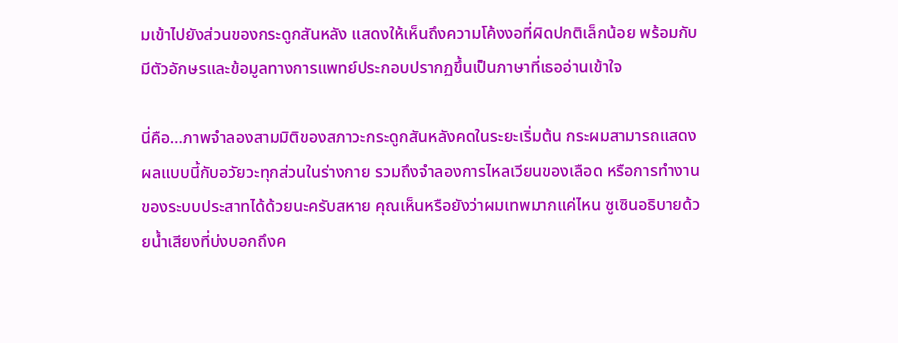มเข้าไปยังส่วนของกระดูกสันหลัง แสดงให้เห็นถึงความโค้งงอที่ผิดปกติเล็กน้อย พร้อมกับมีตัวอักษรและข้อมูลทางการแพทย์ประกอบปรากฏขึ้นเป็นภาษาที่เธออ่านเข้าใจ

นี่คือ…ภาพจำลองสามมิติของสภาวะกระดูกสันหลังคดในระยะเริ่มต้น กระผมสามารถแสดงผลแบบนี้กับอวัยวะทุกส่วนในร่างกาย รวมถึงจำลองการไหลเวียนของเลือด หรือการทำงานของระบบประสาทได้ด้วยนะครับสหาย คุณเห็นหรือยังว่าผมเทพมากแค่ไหน ซูเซินอธิบายด้วยน้ำเสียงที่บ่งบอกถึงค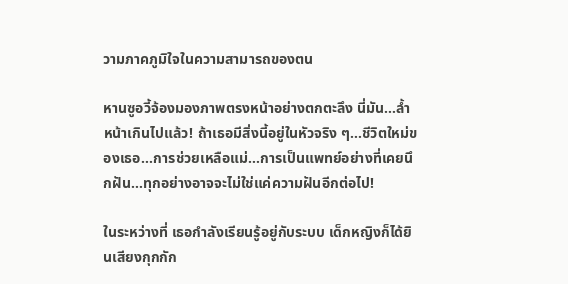วามภาคภูมิใจในความสามารถของตน

หานซูอวี้จ้องมองภาพตรงหน้าอย่างตกตะลึง นี่มัน…ล้ำหน้าเกินไปแล้ว! ถ้าเธอมีสิ่งนี้อยู่ในหัวจริง ๆ…ชีวิตใหม่ของเธอ…การช่วยเหลือแม่…การเป็นแพทย์อย่างที่เคยนึกฝัน…ทุกอย่างอาจจะไม่ใช่แค่ความฝันอีกต่อไป!

ในระหว่างที่ เธอกำลังเรียนรู้อยู่กับระบบ เด็กหญิงก็ได้ยินเสียงกุกกัก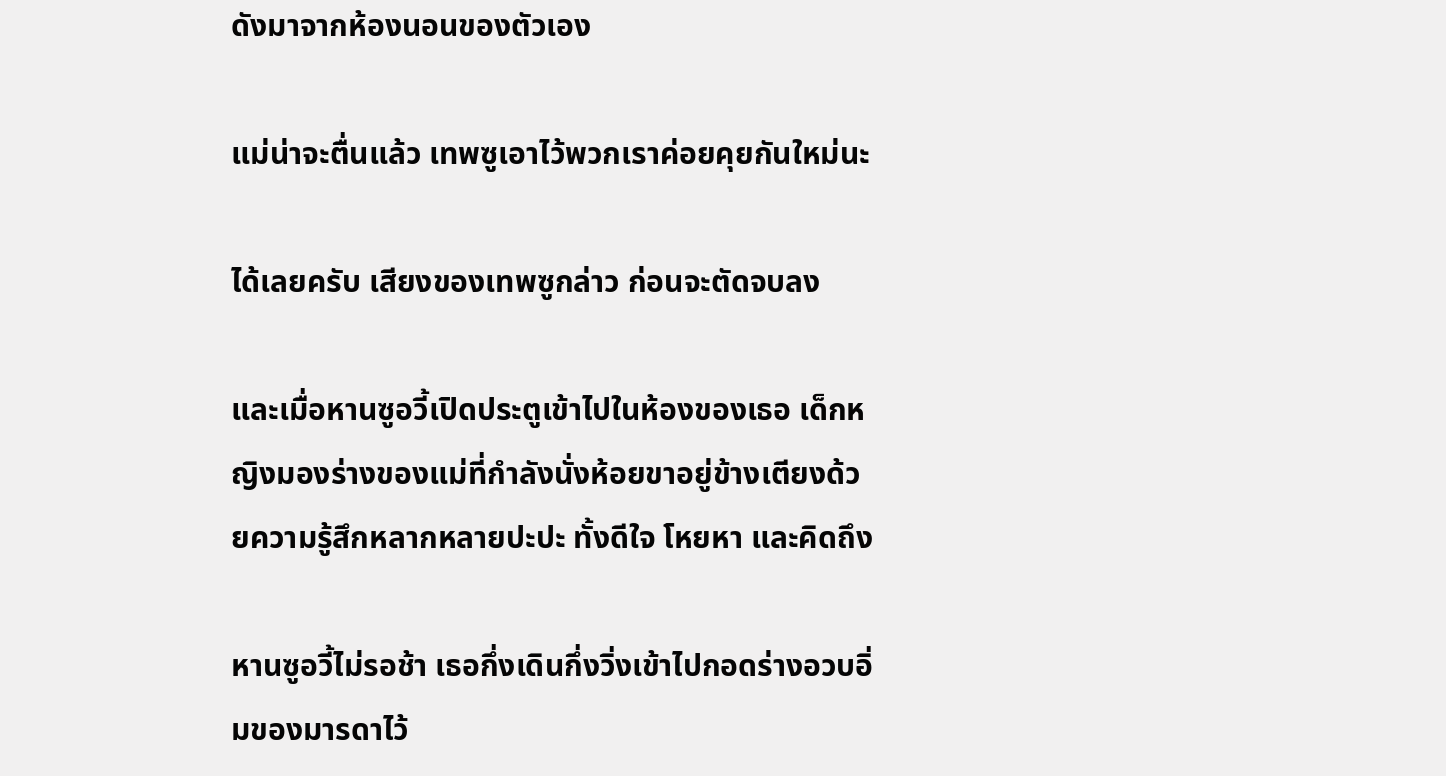ดังมาจากห้องนอนของตัวเอง

แม่น่าจะตื่นแล้ว เทพซูเอาไว้พวกเราค่อยคุยกันใหม่นะ

ได้เลยครับ เสียงของเทพซูกล่าว ก่อนจะตัดจบลง

และเมื่อหานซูอวี้เปิดประตูเข้าไปในห้องของเธอ เด็กหญิงมองร่างของแม่ที่กำลังนั่งห้อยขาอยู่ข้างเตียงด้วยความรู้สึกหลากหลายปะปะ ทั้งดีใจ โหยหา และคิดถึง

หานซูอวี้ไม่รอช้า เธอกึ่งเดินกึ่งวิ่งเข้าไปกอดร่างอวบอิ่มของมารดาไว้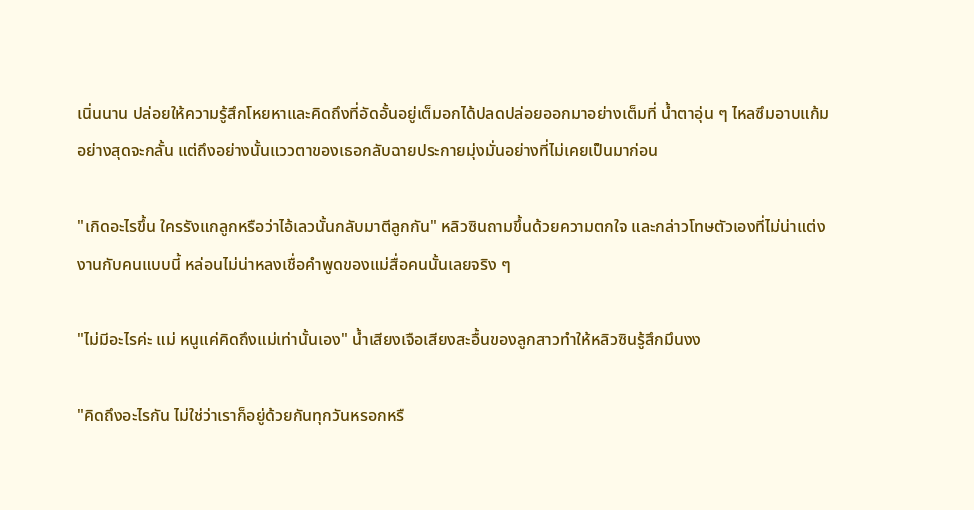เนิ่นนาน ปล่อยให้ความรู้สึกโหยหาและคิดถึงที่อัดอั้นอยู่เต็มอกได้ปลดปล่อยออกมาอย่างเต็มที่ น้ำตาอุ่น ๆ ไหลซึมอาบแก้มอย่างสุดจะกลั้น แต่ถึงอย่างนั้นแววตาของเธอกลับฉายประกายมุ่งมั่นอย่างที่ไม่เคยเป็นมาก่อน

"เกิดอะไรขึ้น ใครรังแกลูกหรือว่าไอ้เลวนั้นกลับมาตีลูกกัน" หลิวซินถามขึ้นด้วยความตกใจ และกล่าวโทษตัวเองที่ไม่น่าแต่งงานกับคนแบบนี้ หล่อนไม่น่าหลงเชื่อคำพูดของแม่สื่อคนนั้นเลยจริง ๆ

"ไม่มีอะไรค่ะ แม่ หนูแค่คิดถึงแม่เท่านั้นเอง" น้ำเสียงเจือเสียงสะอื้นของลูกสาวทำให้หลิวซินรู้สึกมึนงง

"คิดถึงอะไรกัน ไม่ใช่ว่าเราก็อยู่ด้วยกันทุกวันหรอกหรื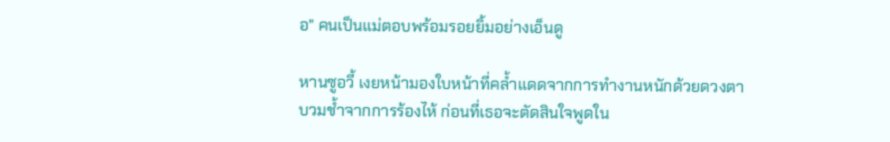อ" คนเป็นแม่ตอบพร้อมรอยยิ้มอย่างเอ็นดู

หานซูอวี้ เงยหน้ามองใบหน้าที่คล้ำแดดจากการทำงานหนักด้วยดวงตาบวมช้ำจากการร้องไห้ ก่อนที่เธอจะตัดสินใจพูดใน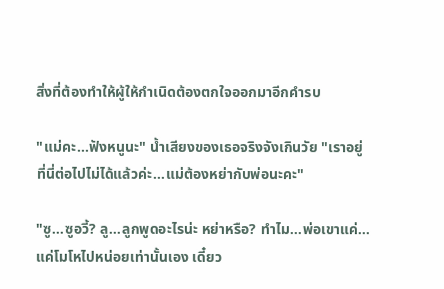สิ่งที่ต้องทำให้ผู้ให้กำเนิดต้องตกใจออกมาอีกคำรบ

"แม่คะ…ฟังหนูนะ" น้ำเสียงของเธอจริงจังเกินวัย "เราอยู่ที่นี่ต่อไปไม่ได้แล้วค่ะ…แม่ต้องหย่ากับพ่อนะคะ"

"ซู…ซูอวี้? ลู…ลูกพูดอะไรน่ะ หย่าหรือ? ทำไม…พ่อเขาแค่…แค่โมโหไปหน่อยเท่านั้นเอง เดี๋ยว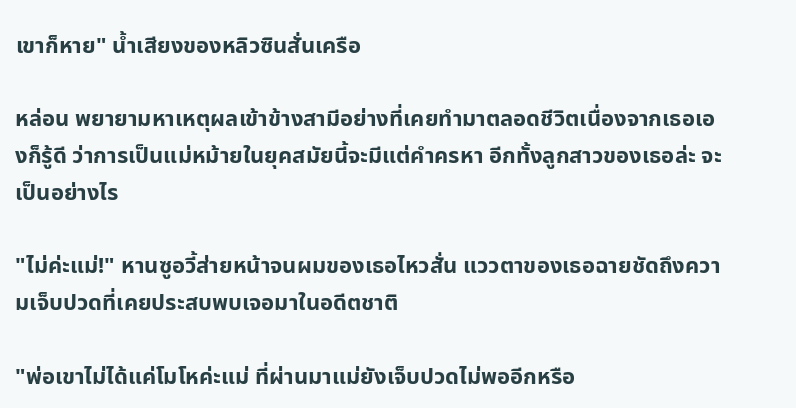เขาก็หาย" น้ำเสียงของหลิวซินสั่นเครือ

หล่อน พยายามหาเหตุผลเข้าข้างสามีอย่างที่เคยทำมาตลอดชีวิตเนื่องจากเธอเองก็รู้ดี ว่าการเป็นแม่หม้ายในยุคสมัยนี้จะมีแต่คำครหา อีกทั้งลูกสาวของเธอล่ะ จะเป็นอย่างไร

"ไม่ค่ะแม่!" หานซูอวี้ส่ายหน้าจนผมของเธอไหวสั่น แววตาของเธอฉายชัดถึงความเจ็บปวดที่เคยประสบพบเจอมาในอดีตชาติ

"พ่อเขาไม่ได้แค่โมโหค่ะแม่ ที่ผ่านมาแม่ยังเจ็บปวดไม่พออีกหรือ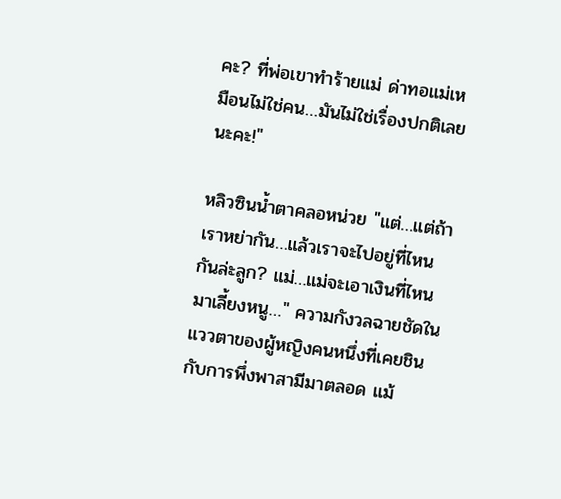คะ? ที่พ่อเขาทำร้ายแม่ ด่าทอแม่เหมือนไม่ใช่คน…มันไม่ใช่เรื่องปกติเลยนะคะ!"

หลิวซินน้ำตาคลอหน่วย "แต่…แต่ถ้าเราหย่ากัน…แล้วเราจะไปอยู่ที่ไหนกันล่ะลูก? แม่…แม่จะเอาเงินที่ไหนมาเลี้ยงหนู…" ความกังวลฉายชัดในแววตาของผู้หญิงคนหนึ่งที่เคยชินกับการพึ่งพาสามีมาตลอด แม้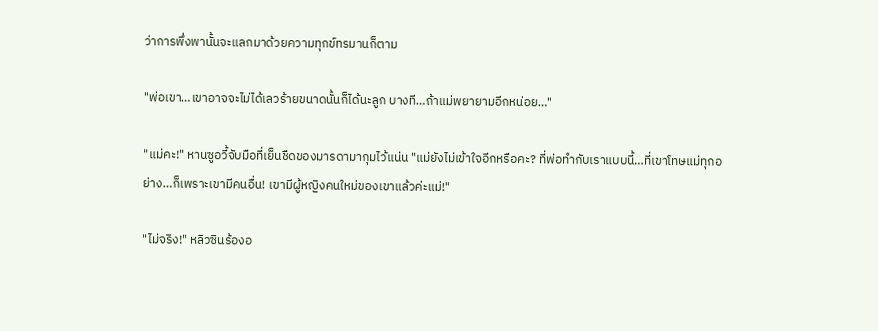ว่าการพึ่งพานั้นจะแลกมาด้วยความทุกข์ทรมานก็ตาม

"พ่อเขา…เขาอาจจะไม่ได้เลวร้ายขนาดนั้นก็ได้นะลูก บางที…ถ้าแม่พยายามอีกหน่อย…"

"แม่คะ!" หานซูอวี้จับมือที่เย็นชืดของมารดามากุมไว้แน่น "แม่ยังไม่เข้าใจอีกหรือคะ? ที่พ่อทำกับเราแบบนี้…ที่เขาโทษแม่ทุกอย่าง…ก็เพราะเขามีคนอื่น! เขามีผู้หญิงคนใหม่ของเขาแล้วค่ะแม่!"

"ไม่จริง!" หลิวซินร้องอ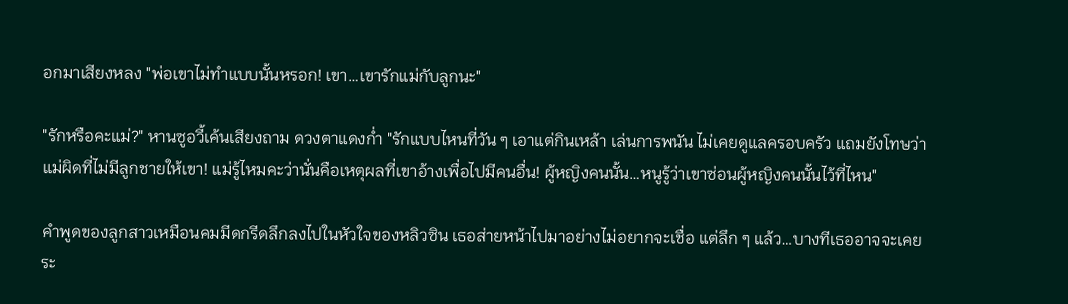อกมาเสียงหลง "พ่อเขาไม่ทำแบบนั้นหรอก! เขา…เขารักแม่กับลูกนะ"

"รักหรือคะแม่?" หานซูอวี้เค้นเสียงถาม ดวงตาแดงก่ำ "รักแบบไหนที่วัน ๆ เอาแต่กินเหล้า เล่นการพนัน ไม่เคยดูแลครอบครัว แถมยังโทษว่าแม่ผิดที่ไม่มีลูกชายให้เขา! แม่รู้ไหมคะว่านั่นคือเหตุผลที่เขาอ้างเพื่อไปมีคนอื่น! ผู้หญิงคนนั้น…หนูรู้ว่าเขาซ่อนผู้หญิงคนนั้นไว้ที่ไหน"

คำพูดของลูกสาวเหมือนคมมีดกรีดลึกลงไปในหัวใจของหลิวซิน เธอส่ายหน้าไปมาอย่างไม่อยากจะเชื่อ แต่ลึก ๆ แล้ว…บางทีเธออาจจะเคยระ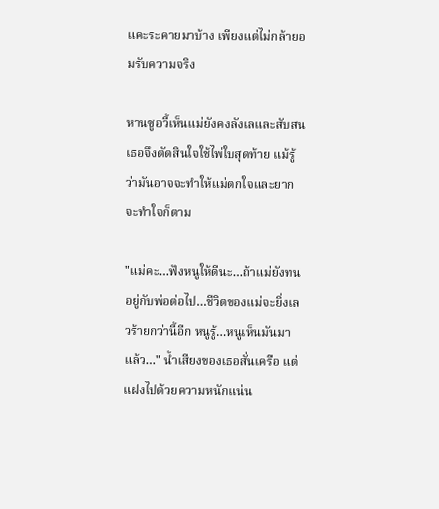แคะระคายมาบ้าง เพียงแต่ไม่กล้ายอมรับความจริง

หานซูอวี้เห็นแม่ยังคงลังเลและสับสน เธอจึงตัดสินใจใช้ไพ่ใบสุดท้าย แม้รู้ว่ามันอาจจะทำให้แม่ตกใจและยากจะทำใจก็ตาม

"แม่คะ…ฟังหนูให้ดีนะ…ถ้าแม่ยังทนอยู่กับพ่อต่อไป…ชีวิตของแม่จะยิ่งเลวร้ายกว่านี้อีก หนูรู้…หนูเห็นมันมาแล้ว…" น้ำเสียงของเธอสั่นเครือ แต่แฝงไปด้วยความหนักแน่น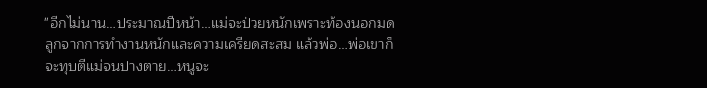"อีกไม่นาน…ประมาณปีหน้า…แม่จะป่วยหนักเพราะท้องนอกมดลูกจากการทำงานหนักและความเครียดสะสม แล้วพ่อ…พ่อเขาก็จะทุบตีแม่จนปางตาย…หนูจะ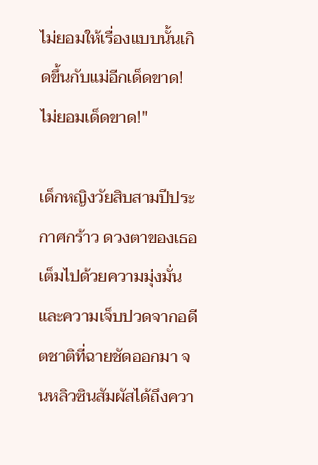ไม่ยอมให้เรื่องแบบนั้นเกิดขึ้นกับแม่อีกเด็ดขาด! ไม่ยอมเด็ดขาด!"

เด็กหญิงวัยสิบสามปีประกาศกร้าว ดวงตาของเธอเต็มไปด้วยความมุ่งมั่นและความเจ็บปวดจากอดีตชาติที่ฉายชัดออกมา จนหลิวซินสัมผัสได้ถึงควา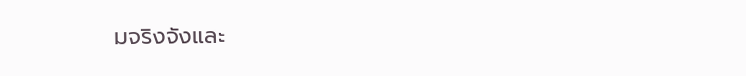มจริงจังและ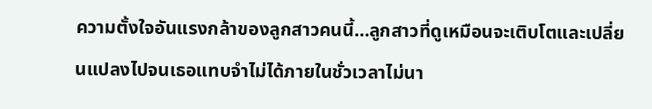ความตั้งใจอันแรงกล้าของลูกสาวคนนี้…ลูกสาวที่ดูเหมือนจะเติบโตและเปลี่ยนแปลงไปจนเธอแทบจำไม่ได้ภายในชั่วเวลาไม่นา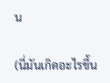น

(นี่มันเกิดอะไรขึ้น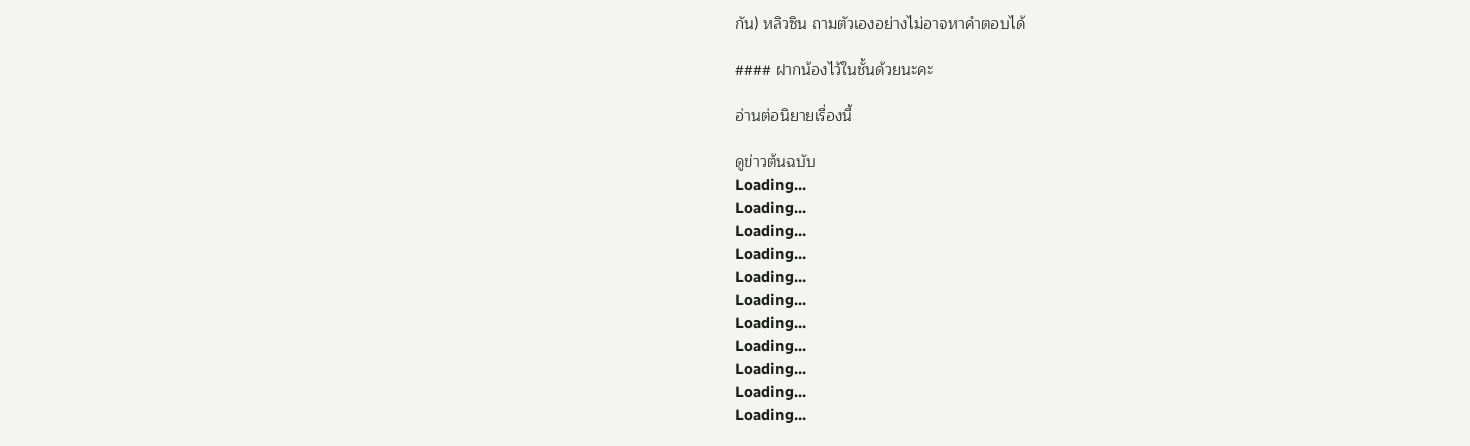กัน) หลิวซิน ถามตัวเองอย่างไม่อาจหาคำตอบได้

#### ฝากน้องไว้ในชั้นด้วยนะคะ

อ่านต่อนิยายเรื่องนี้

ดูข่าวต้นฉบับ
Loading...
Loading...
Loading...
Loading...
Loading...
Loading...
Loading...
Loading...
Loading...
Loading...
Loading...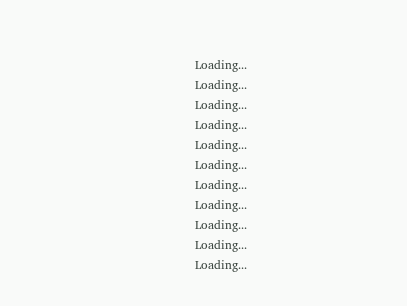Loading...
Loading...
Loading...
Loading...
Loading...
Loading...
Loading...
Loading...
Loading...
Loading...
Loading...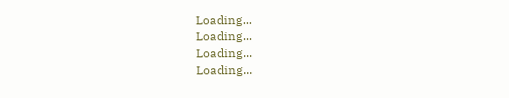Loading...
Loading...
Loading...
Loading...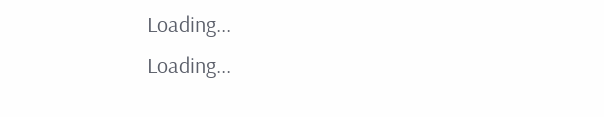Loading...
Loading...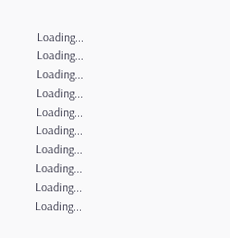Loading...
Loading...
Loading...
Loading...
Loading...
Loading...
Loading...
Loading...
Loading...
Loading...